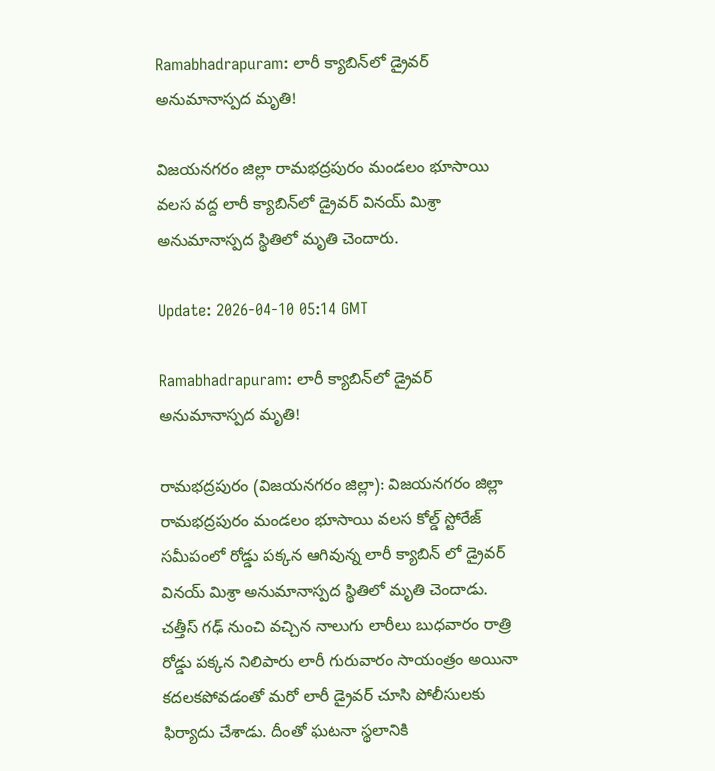Ramabhadrapuram: లారీ క్యాబిన్‌లో డ్రైవర్ అనుమానాస్పద మృతి!

విజయనగరం జిల్లా రామభద్రపురం మండలం భూసాయి వలస వద్ద లారీ క్యాబిన్‌లో డ్రైవర్ వినయ్ మిశ్రా అనుమానాస్పద స్థితిలో మృతి చెందారు.

Update: 2026-04-10 05:14 GMT

Ramabhadrapuram: లారీ క్యాబిన్‌లో డ్రైవర్ అనుమానాస్పద మృతి!

రామభద్రపురం (విజయనగరం జిల్లా): విజయనగరం జిల్లా రామభద్రపురం మండలం భూసాయి వలస కోల్డ్ స్టోరేజ్ సమీపంలో రోడ్డు పక్కన ఆగివున్న లారీ క్యాబిన్ లో డ్రైవర్ వినయ్ మిశ్రా అనుమానాస్పద స్థితిలో మృతి చెందాడు. చత్తీస్ గఢ్ నుంచి వచ్చిన నాలుగు లారీలు బుధవారం రాత్రి రోడ్డు పక్కన నిలిపారు లారీ గురువారం సాయంత్రం అయినా కదలకపోవడంతో మరో లారీ డ్రైవర్ చూసి పోలీసులకు ఫిర్యాదు చేశాడు. దీంతో ఘటనా స్థలానికి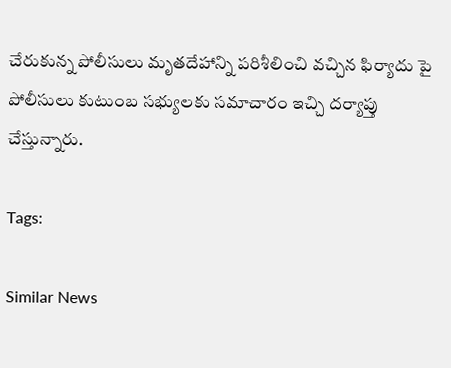చేరుకున్న పోలీసులు మృతదేహాన్ని పరిశీలించి వచ్చిన ఫిర్యాదు పై పోలీసులు కుటుంబ సభ్యులకు సమాచారం ఇచ్చి దర్యాప్తు చేస్తున్నారు.

Tags:

Similar News